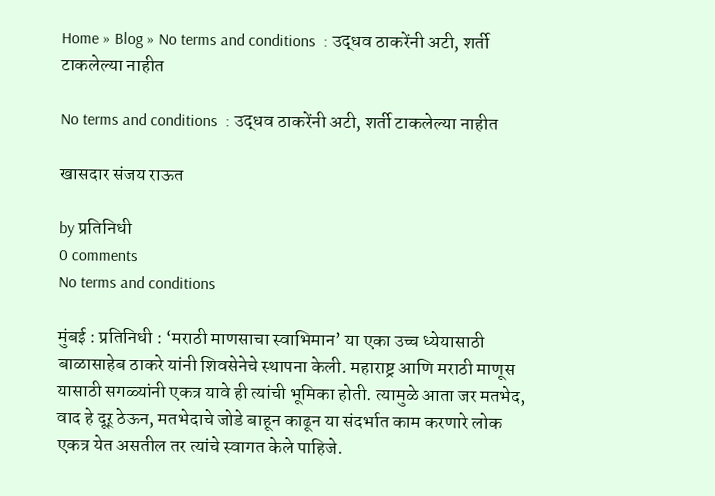Home » Blog » No terms and conditions  : उद्धव ठाकरेंनी अटी, शर्ती टाकलेल्या नाहीत

No terms and conditions  : उद्धव ठाकरेंनी अटी, शर्ती टाकलेल्या नाहीत

खासदार संजय राऊत

by प्रतिनिधी
0 comments
No terms and conditions

मुंबई : प्रतिनिधी : ‘मराठी माणसाचा स्वाभिमान’ या एका उच्च ध्येयासाठी बाळासाहेब ठाकरे यांनी शिवसेनेचे स्थापना केली. महाराष्ट्र आणि मराठी माणूस यासाठी सगळ्यांनी एकत्र यावे ही त्यांची भूमिका होती. त्यामुळे आता जर मतभेद, वाद हे दूऱ् ठेऊन, मतभेदाचे जोडे बाहून काढून या संदर्भात काम करणारे लोक एकत्र येत असतील तर त्यांचे स्वागत केले पाहिजे.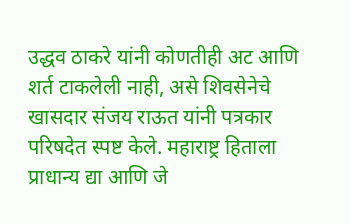उद्धव ठाकरे यांनी कोणतीही अट आणि शर्त टाकलेली नाही, असे शिवसेनेचे खासदार संजय राऊत यांनी पत्रकार परिषदेत स्पष्ट केले. महाराष्ट्र हिताला प्राधान्य द्या आणि जे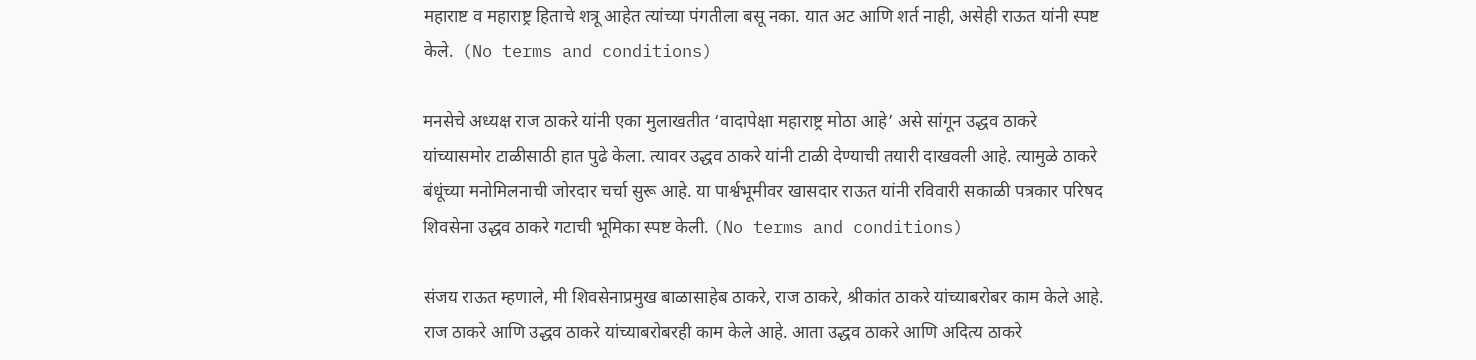महाराष्ट व महाराष्ट्र हिताचे शत्रू आहेत त्यांच्या पंगतीला बसू नका. यात अट आणि शर्त नाही, असेही राऊत यांनी स्पष्ट केले.  (No terms and conditions)

मनसेचे अध्यक्ष राज ठाकरे यांनी एका मुलाखतीत ‘वादापेक्षा महाराष्ट्र मोठा आहे’ असे सांगून उद्धव ठाकरे यांच्यासमोर टाळीसाठी हात पुढे केला. त्यावर उद्धव ठाकरे यांनी टाळी देण्याची तयारी दाखवली आहे. त्यामुळे ठाकरे बंधूंच्या मनोमिलनाची जोरदार चर्चा सुरू आहे. या पार्श्वभूमीवर खासदार राऊत यांनी रविवारी सकाळी पत्रकार परिषद शिवसेना उद्धव ठाकरे गटाची भूमिका स्पष्ट केली. (No terms and conditions)

संजय राऊत म्हणाले, मी शिवसेनाप्रमुख बाळासाहेब ठाकरे, राज ठाकरे, श्रीकांत ठाकरे यांच्याबरोबर काम केले आहे. राज ठाकरे आणि उद्धव ठाकरे यांच्याबरोबरही काम केले आहे. आता उद्धव ठाकरे आणि अदित्य ठाकरे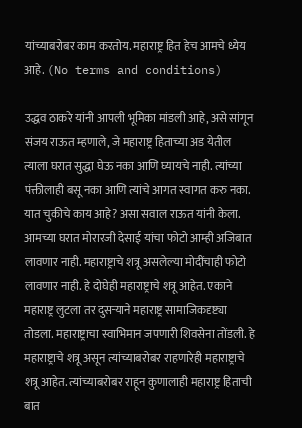यांच्याबरोबर काम करतोय. महाराष्ट्र हित हेच आमचे ध्येय आहे. (No terms and conditions)

उद्धव ठाकरे यांनी आपली भूमिका मांडली आहे, असे सांगून संजय राऊत म्हणाले, जे महाराष्ट्र हिताच्या अड येतील त्याला घरात सुद्धा घेऊ नका आणि घ्यायचे नाही. त्यांच्या पंक्तीलाही बसू नका आणि त्यांचे आगत स्वागत करु नका. यात चुकीचे काय आहे? असा सवाल राऊत यांनी केला. आमच्या घरात मोरारजी देसाई यांचा फोटो आम्ही अजिबात लावणार नाही. महाराष्ट्राचे शत्रू असलेल्या मोदींचाही फोटो लावणार नाही. हे दोघेही महाराष्ट्राचे शत्रू आहेत. एकाने महाराष्ट्र लुटला तर दुसऱ्याने महाराष्ट्र सामाजिकदृष्ट्या तोडला. महाराष्ट्राचा स्वाभिमान जपणारी शिवसेना तोंडली. हे महाराष्ट्राचे शत्रू असून त्यांच्याबरोबर राहणारेही महाराष्ट्राचे शत्रू आहेत. त्यांच्याबरोबर राहून कुणालाही महाराष्ट्र हिताची बात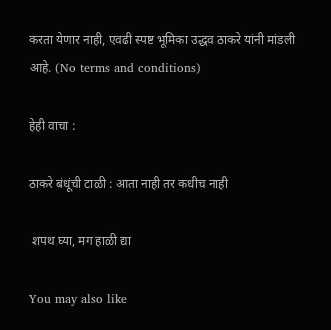करता येणार नाही, एवढी स्पष्ट भूमिका उद्धव ठाकरे यांनी मांडली आहे. (No terms and conditions)

हेही वाचा :

ठाकरे बंधूंची टाळी : आता नाही तर कधीच नाही

 शपथ घ्या, मग हाळी द्या

You may also like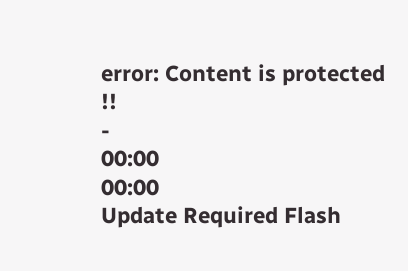error: Content is protected !!
-
00:00
00:00
Update Required Flash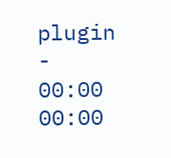plugin
-
00:00
00:00